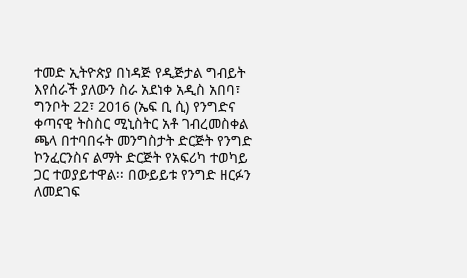ተመድ ኢትዮጵያ በነዳጅ የዲጅታል ግብይት እየሰራች ያለውን ስራ አደነቀ አዲስ አበባ፣ ግንቦት 22፣ 2016 (ኤፍ ቢ ሲ) የንግድና ቀጣናዊ ትስስር ሚኒስትር አቶ ገብረመስቀል ጫላ በተባበሩት መንግስታት ድርጅት የንግድ ኮንፈርንስና ልማት ድርጅት የአፍሪካ ተወካይ ጋር ተወያይተዋል፡፡ በውይይቱ የንግድ ዘርፉን ለመደገፍ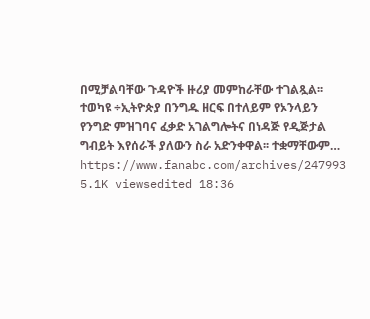በሚቻልባቸው ጉዳዮች ዙሪያ መምከራቸው ተገልጿል፡፡ ተወካዩ ÷ኢትዮጵያ በንግዱ ዘርፍ በተለይም የኦንላይን የንግድ ምዝገባና ፈቃድ አገልግሎትና በነዳጅ የዲጅታል ግብይት እየሰራች ያለውን ስራ አድንቀዋል፡፡ ተቋማቸውም… https://www.fanabc.com/archives/247993 5.1K viewsedited 18:36